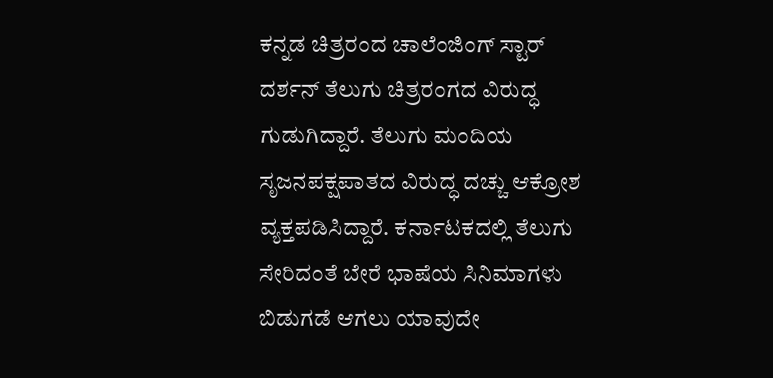ಕನ್ನಡ ಚಿತ್ರರಂದ ಚಾಲೆಂಜಿಂಗ್ ಸ್ಟಾರ್ ದರ್ಶನ್ ತೆಲುಗು ಚಿತ್ರರಂಗದ ವಿರುದ್ಧ ಗುಡುಗಿದ್ದಾರೆ. ತೆಲುಗು ಮಂದಿಯ ಸೃಜನಪಕ್ಷಪಾತದ ವಿರುದ್ಧ ದಚ್ಚು ಆಕ್ರೋಶ ವ್ಯಕ್ತಪಡಿಸಿದ್ದಾರೆ. ಕರ್ನಾಟಕದಲ್ಲಿ ತೆಲುಗು ಸೇರಿದಂತೆ ಬೇರೆ ಭಾಷೆಯ ಸಿನಿಮಾಗಳು ಬಿಡುಗಡೆ ಆಗಲು ಯಾವುದೇ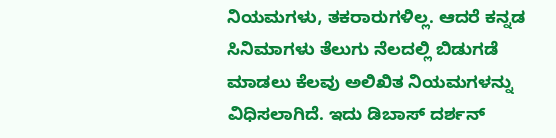ನಿಯಮಗಳು, ತಕರಾರುಗಳಿಲ್ಲ. ಆದರೆ ಕನ್ನಡ ಸಿನಿಮಾಗಳು ತೆಲುಗು ನೆಲದಲ್ಲಿ ಬಿಡುಗಡೆ ಮಾಡಲು ಕೆಲವು ಅಲಿಖಿತ ನಿಯಮಗಳನ್ನು ವಿಧಿಸಲಾಗಿದೆ. ಇದು ಡಿಬಾಸ್ ದರ್ಶನ್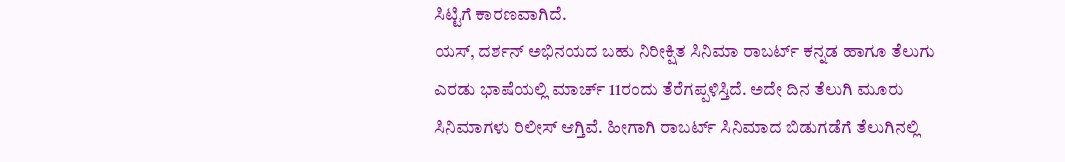ಸಿಟ್ಟಿಗೆ ಕಾರಣವಾಗಿದೆ.
ಯಸ್, ದರ್ಶನ್ ಅಭಿನಯದ ಬಹು ನಿರೀಕ್ಷಿತ ಸಿನಿಮಾ ರಾಬರ್ಟ್ ಕನ್ನಡ ಹಾಗೂ ತೆಲುಗು ಎರಡು ಭಾಷೆಯಲ್ಲಿ ಮಾರ್ಚ್ 11ರಂದು ತೆರೆಗಪ್ಪಳಿಸ್ತಿದೆ. ಅದೇ ದಿನ ತೆಲುಗಿ ಮೂರು ಸಿನಿಮಾಗಳು ರಿಲೀಸ್ ಆಗ್ತಿವೆ. ಹೀಗಾಗಿ ರಾಬರ್ಟ್ ಸಿನಿಮಾದ ಬಿಡುಗಡೆಗೆ ತೆಲುಗಿನಲ್ಲಿ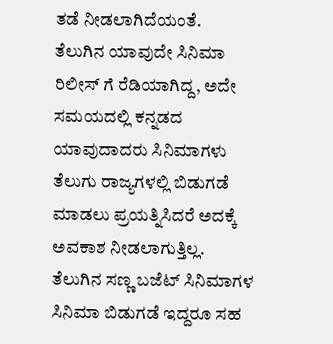ತಡೆ ನೀಡಲಾಗಿದೆಯಂತೆ.
ತೆಲುಗಿನ ಯಾವುದೇ ಸಿನಿಮಾ ರಿಲೀಸ್ ಗೆ ರೆಡಿಯಾಗಿದ್ದ, ಅದೇ ಸಮಯದಲ್ಲಿ ಕನ್ನಡದ ಯಾವುದಾದರು ಸಿನಿಮಾಗಳು ತೆಲುಗು ರಾಜ್ಯಗಳಲ್ಲಿ ಬಿಡುಗಡೆ ಮಾಡಲು ಪ್ರಯತ್ನಿಸಿದರೆ ಅದಕ್ಕೆ ಅವಕಾಶ ನೀಡಲಾಗುತ್ತಿಲ್ಲ. ತೆಲುಗಿನ ಸಣ್ಣ ಬಜೆಟ್ ಸಿನಿಮಾಗಳ ಸಿನಿಮಾ ಬಿಡುಗಡೆ ಇದ್ದರೂ ಸಹ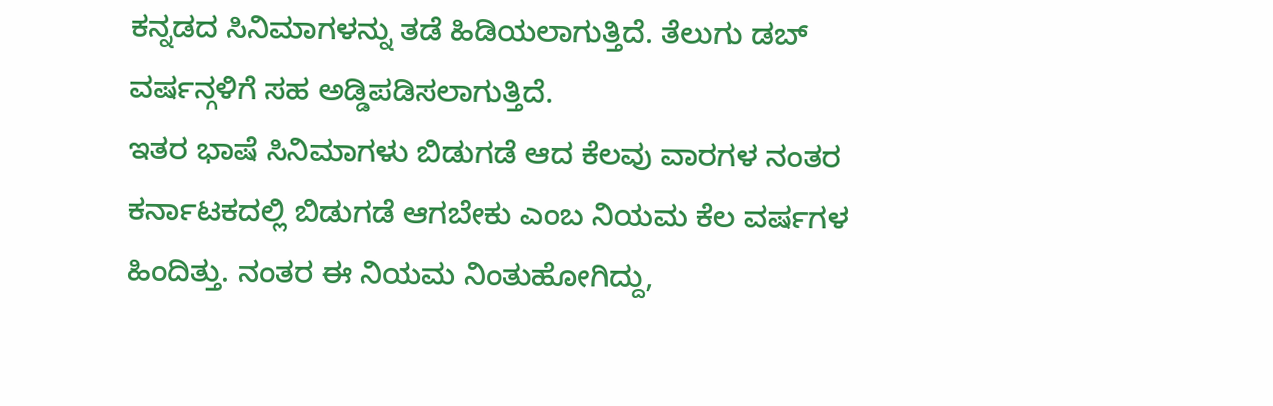ಕನ್ನಡದ ಸಿನಿಮಾಗಳನ್ನು ತಡೆ ಹಿಡಿಯಲಾಗುತ್ತಿದೆ. ತೆಲುಗು ಡಬ್ ವರ್ಷನ್ಗಳಿಗೆ ಸಹ ಅಡ್ಡಿಪಡಿಸಲಾಗುತ್ತಿದೆ.
ಇತರ ಭಾಷೆ ಸಿನಿಮಾಗಳು ಬಿಡುಗಡೆ ಆದ ಕೆಲವು ವಾರಗಳ ನಂತರ ಕರ್ನಾಟಕದಲ್ಲಿ ಬಿಡುಗಡೆ ಆಗಬೇಕು ಎಂಬ ನಿಯಮ ಕೆಲ ವರ್ಷಗಳ ಹಿಂದಿತ್ತು. ನಂತರ ಈ ನಿಯಮ ನಿಂತುಹೋಗಿದ್ದು,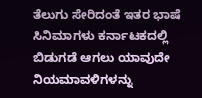ತೆಲುಗು ಸೇರಿದಂತೆ ಇತರ ಭಾಷೆ ಸಿನಿಮಾಗಳು ಕರ್ನಾಟಕದಲ್ಲಿ ಬಿಡುಗಡೆ ಆಗಲು ಯಾವುದೇ ನಿಯಮಾವಳಿಗಳನ್ನು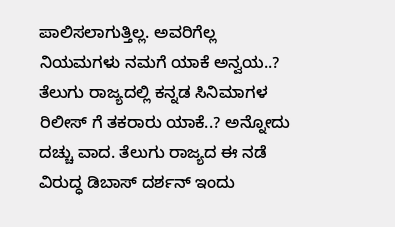ಪಾಲಿಸಲಾಗುತ್ತಿಲ್ಲ. ಅವರಿಗೆಲ್ಲ ನಿಯಮಗಳು ನಮಗೆ ಯಾಕೆ ಅನ್ವಯ..? ತೆಲುಗು ರಾಜ್ಯದಲ್ಲಿ ಕನ್ನಡ ಸಿನಿಮಾಗಳ ರಿಲೀಸ್ ಗೆ ತಕರಾರು ಯಾಕೆ..? ಅನ್ನೋದು ದಚ್ಚು ವಾದ. ತೆಲುಗು ರಾಜ್ಯದ ಈ ನಡೆ ವಿರುದ್ಧ ಡಿಬಾಸ್ ದರ್ಶನ್ ಇಂದು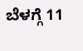ಬೆಳಗ್ಗೆ 11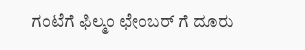ಗಂಟೆಗೆ ಫಿಲ್ಮಂ ಛೇಂಬರ್ ಗೆ ದೂರು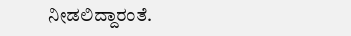ನೀಡಲಿದ್ದಾರಂತೆ.